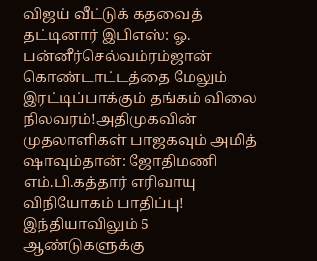விஜய் வீட்டுக் கதவைத் தட்டினார் இபிஎஸ்: ஓ. பன்னீர்செல்வம்ரம்ஜான் கொண்டாட்டத்தை மேலும் இரட்டிப்பாக்கும் தங்கம் விலை நிலவரம்!அதிமுகவின் முதலாளிகள் பாஜகவும் அமித் ஷாவும்தான்: ஜோதிமணி எம்.பி.கத்தார் எரிவாயு விநியோகம் பாதிப்பு! இந்தியாவிலும் 5 ஆண்டுகளுக்கு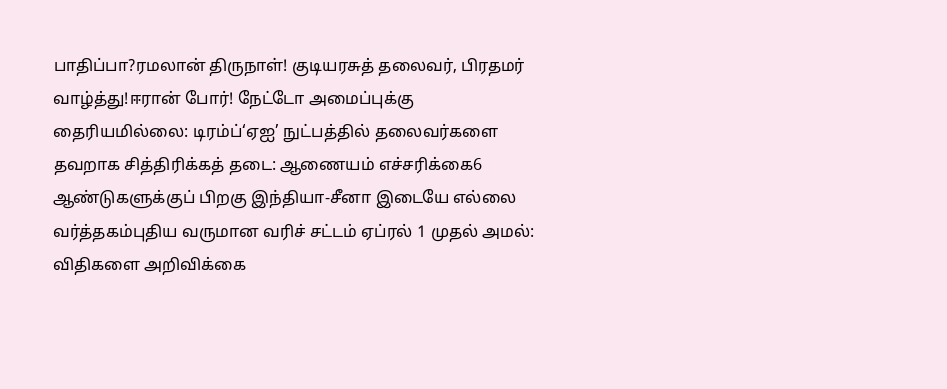பாதிப்பா?ரமலான் திருநாள்! குடியரசுத் தலைவர், பிரதமர் வாழ்த்து!ஈரான் போர்! நேட்டோ அமைப்புக்கு தைரியமில்லை: டிரம்ப்‘ஏஐ’ நுட்பத்தில் தலைவர்களை தவறாக சித்திரிக்கத் தடை: ஆணையம் எச்சரிக்கை6 ஆண்டுகளுக்குப் பிறகு இந்தியா-சீனா இடையே எல்லை வர்த்தகம்புதிய வருமான வரிச் சட்டம் ஏப்ரல் 1 முதல் அமல்: விதிகளை அறிவிக்கை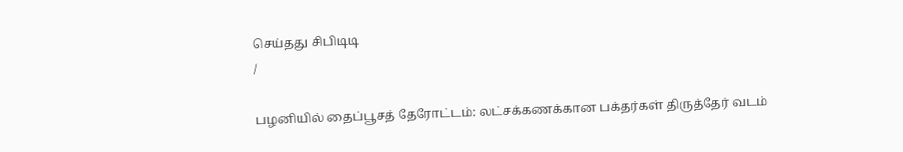செய்தது சிபிடிடி
/

பழனியில் தைப்பூசத் தேரோட்டம்: லட்சக்கணக்கான பக்தர்கள் திருத்தேர் வடம்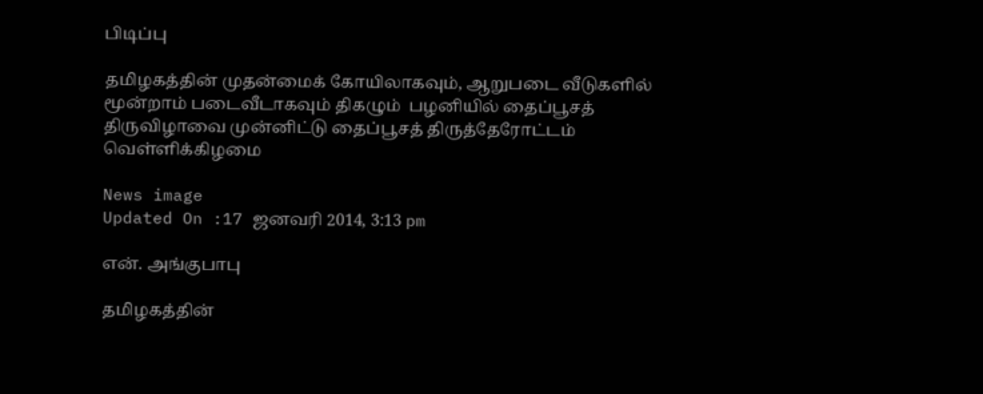பிடிப்பு

தமிழகத்தின் முதன்மைக் கோயிலாகவும், ஆறுபடை வீடுகளில் மூன்றாம் படைவீடாகவும் திகழும்  பழனியில் தைப்பூசத் திருவிழாவை முன்னிட்டு தைப்பூசத் திருத்தேரோட்டம் வெள்ளிக்கிழமை

News image
Updated On :17 ஜனவரி 2014, 3:13 pm

என். அங்குபாபு

தமிழகத்தின்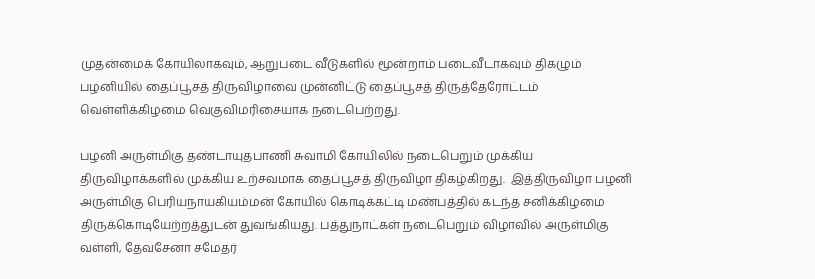முதன்மைக் கோயிலாகவும், ஆறுபடை வீடுகளில் மூன்றாம் படைவீடாகவும் திகழும்  பழனியில் தைப்பூசத் திருவிழாவை முன்னிட்டு தைப்பூசத் திருத்தேரோட்டம் வெள்ளிக்கிழமை வெகுவிமரிசையாக நடைபெற்றது.

பழனி அருள்மிகு தண்டாயுதபாணி சுவாமி கோயிலில் நடைபெறும் முக்கிய திருவிழாக்களில் முக்கிய உற்சவமாக தைப்பூசத் திருவிழா திகழ்கிறது.  இத்திருவிழா பழனி அருள்மிகு பெரியநாயகியம்மன் கோயில் கொடிக்கட்டி மண்பத்தில் கடந்த சனிக்கிழமை திருக்கொடியேற்றத்துடன் துவங்கியது. பத்துநாட்கள் நடைபெறும் விழாவில் அருள்மிகு வள்ளி, தேவசேனா சமேதர்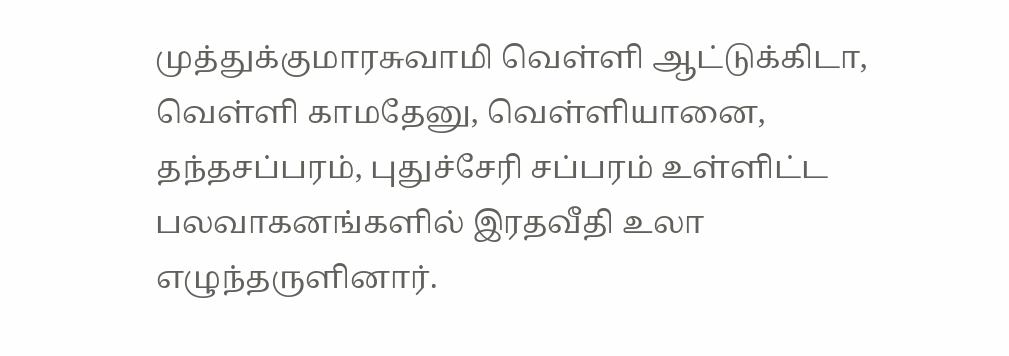முத்துக்குமாரசுவாமி வெள்ளி ஆட்டுக்கிடா, வெள்ளி காமதேனு, வெள்ளியானை, தந்தசப்பரம், புதுச்சேரி சப்பரம் உள்ளிட்ட பலவாகனங்களில் இரதவீதி உலா எழுந்தருளினார்.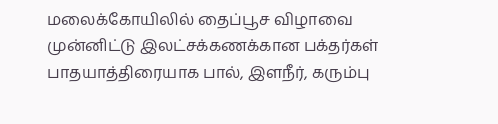மலைக்கோயிலில் தைப்பூச விழாவை முன்னிட்டு இலட்சக்கணக்கான பக்தர்கள் பாதயாத்திரையாக பால், இளநீர், கரும்பு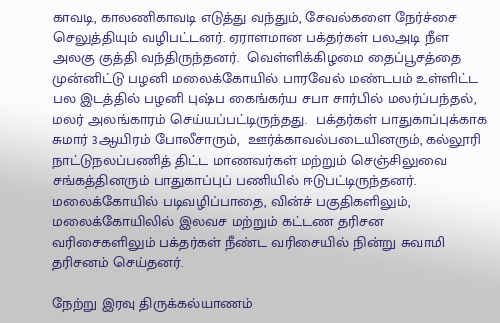காவடி, காலணிகாவடி எடுத்து வந்தும், சேவல்களை நேர்ச்சை செலுத்தியும் வழிபட்டனர். ஏராளமான பக்தர்கள் பலஅடி நீள அலகு குத்தி வந்திருந்தனர்.  வெள்ளிக்கிழமை தைப்பூசத்தை முன்னிட்டு பழனி மலைக்கோயில் பாரவேல் மண்டபம் உள்ளிட்ட பல இடத்தில் பழனி புஷ்ப கைங்கர்ய சபா சார்பில் மலர்ப்பந்தல், மலர் அலங்காரம் செய்யப்பட்டிருந்தது.  பக்தர்கள் பாதுகாப்புக்காக சுமார் 3ஆயிரம் போலீசாரும்,  ஊர்க்காவல்படையினரும், கல்லூரி நாட்டுநலப்பணித் திட்ட மாணவர்கள் மற்றும் செஞ்சிலுவை சங்கத்தினரும் பாதுகாப்புப் பணியில் ஈடுபட்டிருந்தனர். மலைக்கோயில் படிவழிப்பாதை, வின்ச் பகுதிகளிலும், மலைக்கோயிலில் இலவச மற்றும் கட்டண தரிசன வரிசைகளிலும் பக்தர்கள் நீண்ட வரிசையில் நின்று சுவாமி தரிசனம் செய்தனர்.

நேற்று இரவு திருக்கல்யாணம்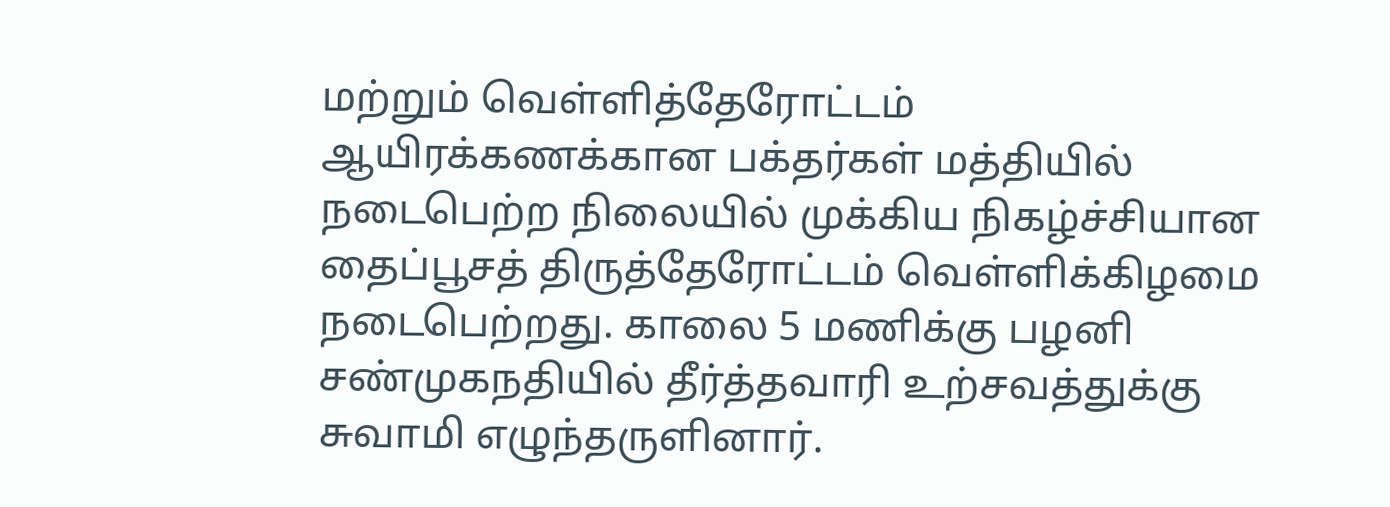மற்றும் வெள்ளித்தேரோட்டம் ஆயிரக்கணக்கான பக்தர்கள் மத்தியில் நடைபெற்ற நிலையில் முக்கிய நிகழ்ச்சியான தைப்பூசத் திருத்தேரோட்டம் வெள்ளிக்கிழமை நடைபெற்றது. காலை 5 மணிக்கு பழனி சண்முகநதியில் தீர்த்தவாரி உற்சவத்துக்கு சுவாமி எழுந்தருளினார்.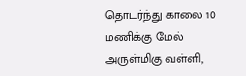தொடர்ந்து காலை 10 மணிக்கு மேல் அருள்மிகு வள்ளி,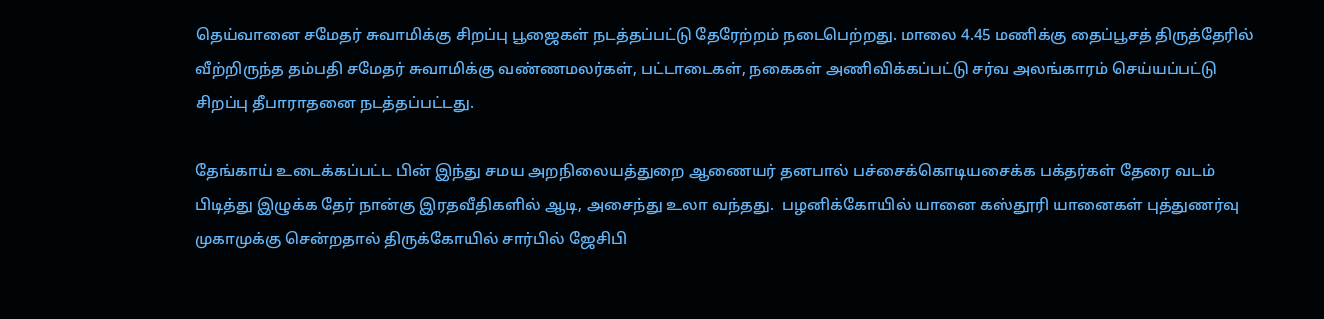தெய்வானை சமேதர் சுவாமிக்கு சிறப்பு பூஜைகள் நடத்தப்பட்டு தேரேற்றம் நடைபெற்றது. மாலை 4.45 மணிக்கு தைப்பூசத் திருத்தேரில் வீற்றிருந்த தம்பதி சமேதர் சுவாமிக்கு வண்ணமலர்கள், பட்டாடைகள், நகைகள் அணிவிக்கப்பட்டு சர்வ அலங்காரம் செய்யப்பட்டு சிறப்பு தீபாராதனை நடத்தப்பட்டது.

தேங்காய் உடைக்கப்பட்ட பின் இந்து சமய அறநிலையத்துறை ஆணையர் தனபால் பச்சைக்கொடியசைக்க பக்தர்கள் தேரை வடம் பிடித்து இழுக்க தேர் நான்கு இரதவீதிகளில் ஆடி, அசைந்து உலா வந்தது.  பழனிக்கோயில் யானை கஸ்தூரி யானைகள் புத்துணர்வு முகாமுக்கு சென்றதால் திருக்கோயில் சார்பில் ஜேசிபி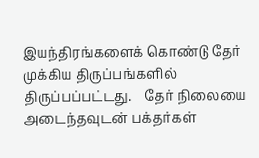இயந்திரங்களைக் கொண்டு தேர் முக்கிய திருப்பங்களில் திருப்பப்பட்டது.    தேர் நிலையை அடைந்தவுடன் பக்தர்கள்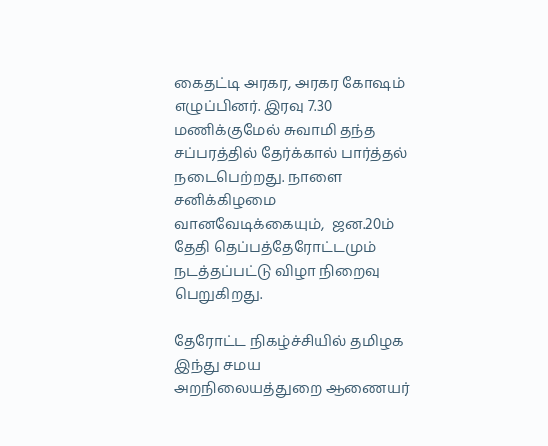கைதட்டி அரகர, அரகர கோஷம் எழுப்பினர். இரவு 7.30 மணிக்குமேல் சுவாமி தந்த சப்பரத்தில் தேர்க்கால் பார்த்தல் நடைபெற்றது. நாளை சனிக்கிழமை வானவேடிக்கையும்,  ஜன.20ம் தேதி தெப்பத்தேரோட்டமும் நடத்தப்பட்டு விழா நிறைவு பெறுகிறது.

தேரோட்ட நிகழ்ச்சியில் தமிழக இந்து சமய அறநிலையத்துறை ஆணையர்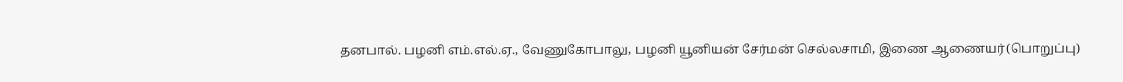தனபால். பழனி எம்.எல்.ஏ., வேணுகோபாலு, பழனி யூனியன் சேர்மன் செல்லசாமி, இணை ஆணையர்(பொறுப்பு)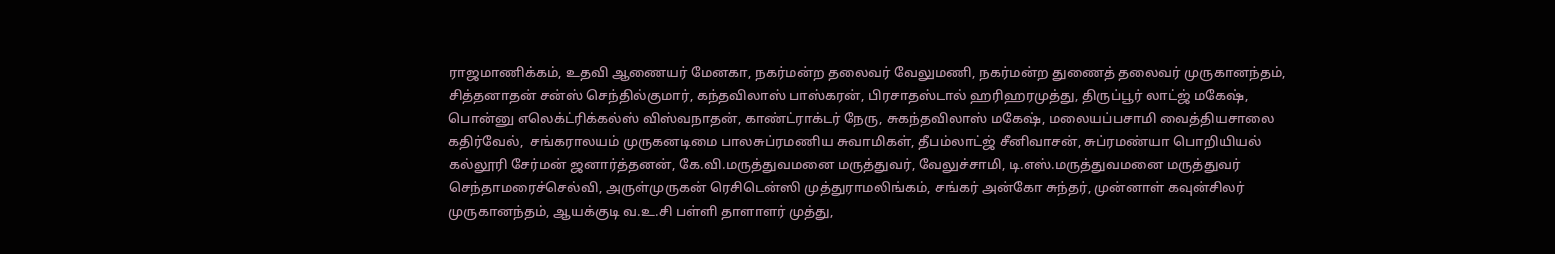ராஜமாணிக்கம், உதவி ஆணையர் மேனகா, நகர்மன்ற தலைவர் வேலுமணி, நகர்மன்ற துணைத் தலைவர் முருகானந்தம், சித்தனாதன் சன்ஸ் செந்தில்குமார், கந்தவிலாஸ் பாஸ்கரன், பிரசாதஸ்டால் ஹரிஹரமுத்து, திருப்பூர் லாட்ஜ் மகேஷ், பொன்னு எலெக்ட்ரிக்கல்ஸ் விஸ்வநாதன், காண்ட்ராக்டர் நேரு, சுகந்தவிலாஸ் மகேஷ், மலையப்பசாமி வைத்தியசாலை கதிர்வேல்,  சங்கராலயம் முருகனடிமை பாலசுப்ரமணிய சுவாமிகள், தீபம்லாட்ஜ் சீனிவாசன், சுப்ரமண்யா பொறியியல் கல்லூரி சேர்மன் ஜனார்த்தனன், கே.வி.மருத்துவமனை மருத்துவர், வேலுச்சாமி, டி.எஸ்.மருத்துவமனை மருத்துவர் செந்தாமரைச்செல்வி, அருள்முருகன் ரெசிடென்ஸி முத்துராமலிங்கம், சங்கர் அன்கோ சுந்தர், முன்னாள் கவுன்சிலர் முருகானந்தம், ஆயக்குடி வ.உ.சி பள்ளி தாளாளர் முத்து,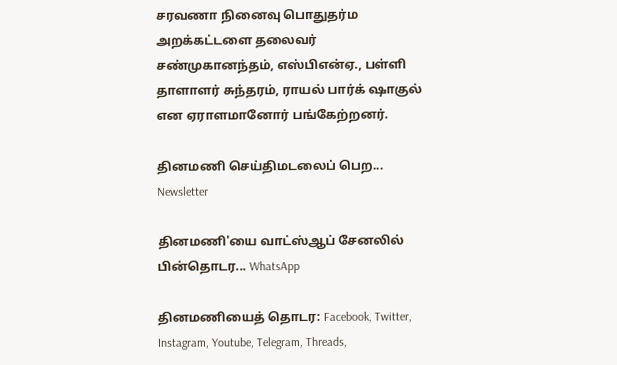சரவணா நினைவு பொதுதர்ம அறக்கட்டளை தலைவர் சண்முகானந்தம், எஸ்பிஎன்ஏ., பள்ளி தாளாளர் சுந்தரம், ராயல் பார்க் ஷாகுல் என ஏராளமானோர் பங்கேற்றனர்.

தினமணி செய்திமடலைப் பெற... Newsletter

தினமணி'யை வாட்ஸ்ஆப் சேனலில் பின்தொடர... WhatsApp

தினமணியைத் தொடர: Facebook, Twitter, Instagram, Youtube, Telegram, Threads,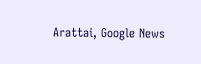Arattai, Google News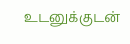உடனுக்குடன்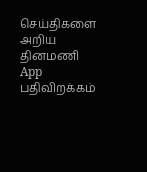செய்திகளை அறிய தினமணி App பதிவிறக்கம்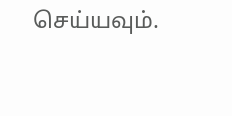செய்யவும்.